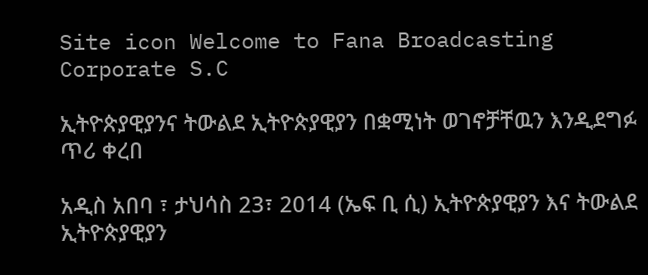Site icon Welcome to Fana Broadcasting Corporate S.C

ኢትዮጵያዊያንና ትውልደ ኢትዮጵያዊያን በቋሚነት ወገኖቻቸዉን እንዲደግፉ ጥሪ ቀረበ

አዲስ አበባ ፣ ታህሳስ 23፣ 2014 (ኤፍ ቢ ሲ) ኢትዮጵያዊያን እና ትውልደ ኢትዮጵያዊያን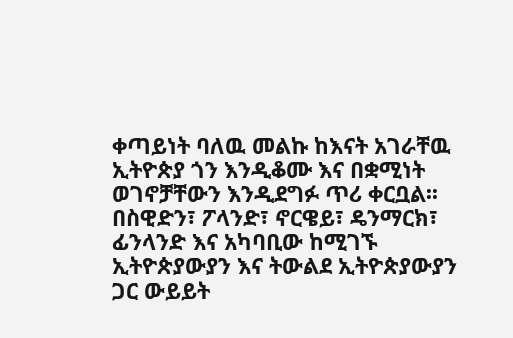ቀጣይነት ባለዉ መልኩ ከእናት አገራቸዉ ኢትዮጵያ ጎን እንዲቆሙ እና በቋሚነት ወገኖቻቸውን እንዲደግፉ ጥሪ ቀርቧል፡፡
በስዊድን፣ ፖላንድ፣ ኖርዌይ፣ ዴንማርክ፣ ፊንላንድ እና አካባቢው ከሚገኙ ኢትዮጵያውያን እና ትውልደ ኢትዮጵያውያን ጋር ውይይት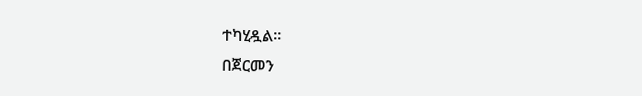ተካሂዷል።
በጀርመን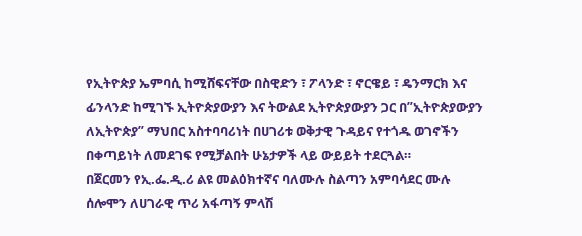የኢትዮጵያ ኤምባሲ ከሚሸፍናቸው በስዊድን ፣ ፖላንድ ፣ ኖርዌይ ፣ ዴንማርክ እና ፊንላንድ ከሚገኙ ኢትዮጵያውያን እና ትውልደ ኢትዮጵያውያን ጋር በ”ኢትዮጵያውያን ለኢትዮጵያ” ማህበር አስተባባሪነት በሀገሪቱ ወቅታዊ ጉዳይና የተጎዱ ወገኖችን በቀጣይነት ለመደገፍ የሚቻልበት ሁኔታዎች ላይ ውይይት ተደርጓል።
በጀርመን የኢ.ፌ.ዲ.ሪ ልዩ መልዕክተኛና ባለሙሉ ስልጣን አምባሳደር ሙሉ ሰሎሞን ለሀገራዊ ጥሪ አፋጣኝ ምላሽ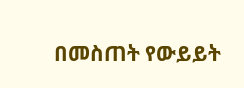በመስጠት የውይይት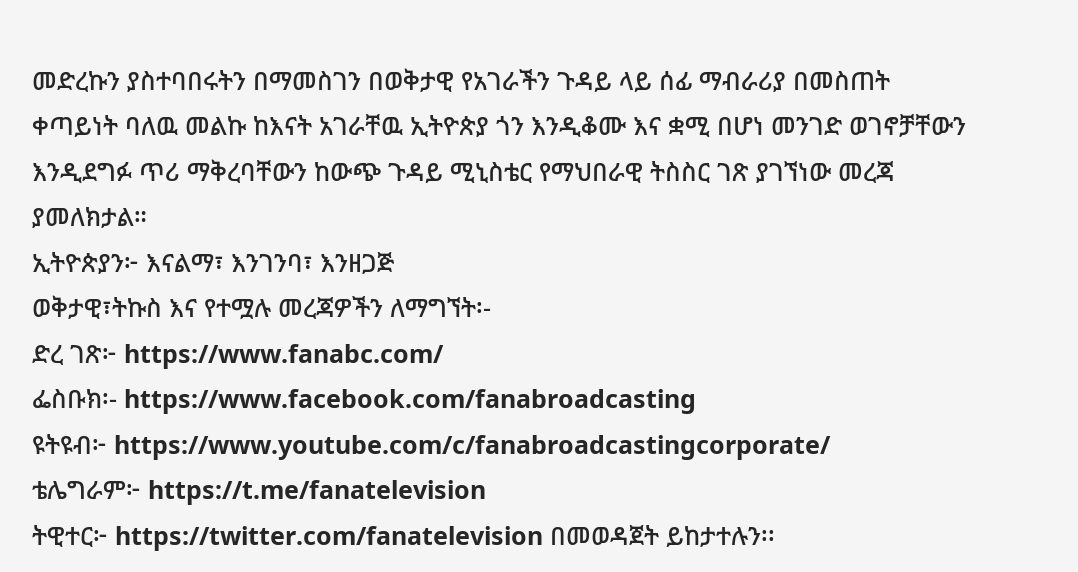መድረኩን ያስተባበሩትን በማመስገን በወቅታዊ የአገራችን ጉዳይ ላይ ሰፊ ማብራሪያ በመስጠት ቀጣይነት ባለዉ መልኩ ከእናት አገራቸዉ ኢትዮጵያ ጎን እንዲቆሙ እና ቋሚ በሆነ መንገድ ወገኖቻቸውን እንዲደግፉ ጥሪ ማቅረባቸውን ከውጭ ጉዳይ ሚኒስቴር የማህበራዊ ትስስር ገጽ ያገኘነው መረጃ ያመለክታል።
ኢትዮጵያን፦ እናልማ፣ እንገንባ፣ እንዘጋጅ
ወቅታዊ፣ትኩስ እና የተሟሉ መረጃዎችን ለማግኘት፡-
ድረ ገጽ፦ https://www.fanabc.com/
ፌስቡክ፡- https://www.facebook.com/fanabroadcasting
ዩትዩብ፦ https://www.youtube.com/c/fanabroadcastingcorporate/
ቴሌግራም፦ https://t.me/fanatelevision
ትዊተር፦ https://twitter.com/fanatelevision በመወዳጀት ይከታተሉን፡፡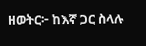ዘወትር፦ ከእኛ ጋር ስላሉ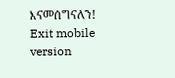እናመሰግናለን!
Exit mobile version